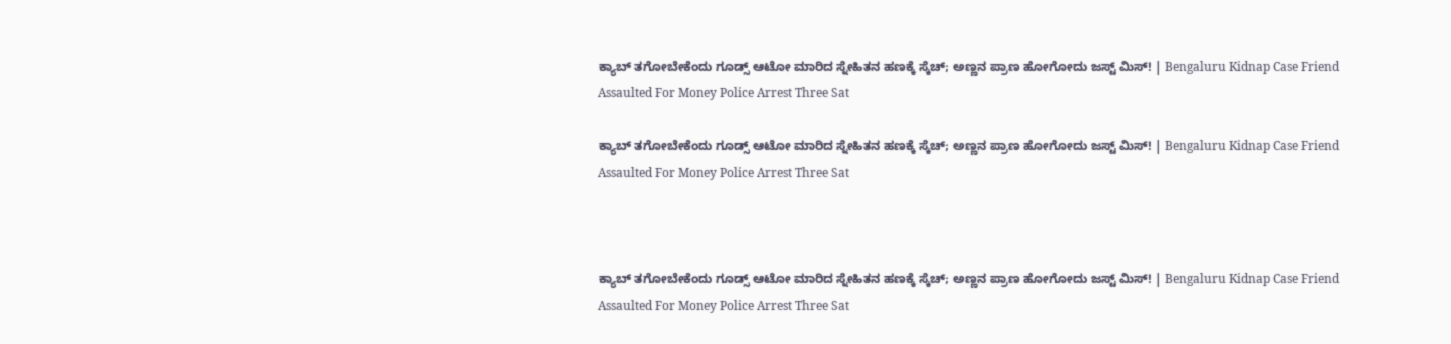ಕ್ಯಾಬ್ ತಗೋಬೇಕೆಂದು ಗೂಡ್ಸ್ ಆಟೋ ಮಾರಿದ ಸ್ನೇಹಿತನ ಹಣಕ್ಕೆ ಸ್ಕೆಚ್; ಅಣ್ಣನ ಪ್ರಾಣ ಹೋಗೋದು ಜಸ್ಟ್ ಮಿಸ್! | Bengaluru Kidnap Case Friend Assaulted For Money Police Arrest Three Sat

ಕ್ಯಾಬ್ ತಗೋಬೇಕೆಂದು ಗೂಡ್ಸ್ ಆಟೋ ಮಾರಿದ ಸ್ನೇಹಿತನ ಹಣಕ್ಕೆ ಸ್ಕೆಚ್; ಅಣ್ಣನ ಪ್ರಾಣ ಹೋಗೋದು ಜಸ್ಟ್ ಮಿಸ್! | Bengaluru Kidnap Case Friend Assaulted For Money Police Arrest Three Sat



ಕ್ಯಾಬ್ ತಗೋಬೇಕೆಂದು ಗೂಡ್ಸ್ ಆಟೋ ಮಾರಿದ ಸ್ನೇಹಿತನ ಹಣಕ್ಕೆ ಸ್ಕೆಚ್; ಅಣ್ಣನ ಪ್ರಾಣ ಹೋಗೋದು ಜಸ್ಟ್ ಮಿಸ್! | Bengaluru Kidnap Case Friend Assaulted For Money Police Arrest Three Sat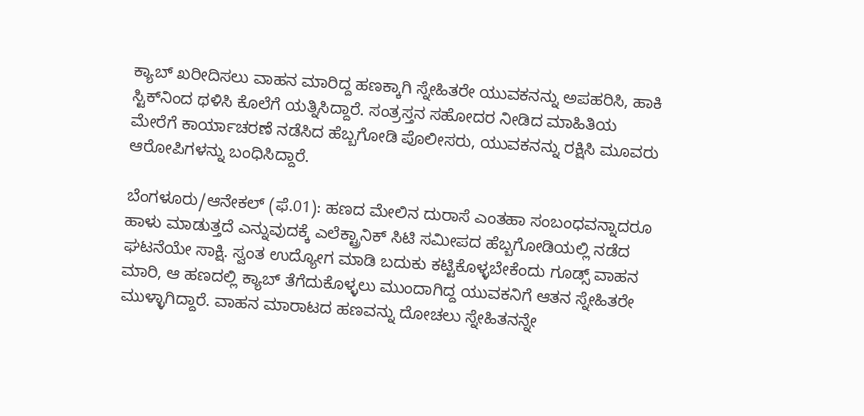ಕ್ಯಾಬ್ ಖರೀದಿಸಲು ವಾಹನ ಮಾರಿದ್ದ ಹಣಕ್ಕಾಗಿ ಸ್ನೇಹಿತರೇ ಯುವಕನನ್ನು ಅಪಹರಿಸಿ, ಹಾಕಿ ಸ್ಟಿಕ್‌ನಿಂದ ಥಳಿಸಿ ಕೊಲೆಗೆ ಯತ್ನಿಸಿದ್ದಾರೆ. ಸಂತ್ರಸ್ತನ ಸಹೋದರ ನೀಡಿದ ಮಾಹಿತಿಯ ಮೇರೆಗೆ ಕಾರ್ಯಾಚರಣೆ ನಡೆಸಿದ ಹೆಬ್ಬಗೋಡಿ ಪೊಲೀಸರು, ಯುವಕನನ್ನು ರಕ್ಷಿಸಿ ಮೂವರು ಆರೋಪಿಗಳನ್ನು ಬಂಧಿಸಿದ್ದಾರೆ.

ಬೆಂಗಳೂರು/ಆನೇಕಲ್ (ಫೆ.01): ಹಣದ ಮೇಲಿನ ದುರಾಸೆ ಎಂತಹಾ ಸಂಬಂಧವನ್ನಾದರೂ ಹಾಳು ಮಾಡುತ್ತದೆ ಎನ್ನುವುದಕ್ಕೆ ಎಲೆಕ್ಟ್ರಾನಿಕ್ ಸಿಟಿ ಸಮೀಪದ ಹೆಬ್ಬಗೋಡಿಯಲ್ಲಿ ನಡೆದ ಘಟನೆಯೇ ಸಾಕ್ಷಿ. ಸ್ವಂತ ಉದ್ಯೋಗ ಮಾಡಿ ಬದುಕು ಕಟ್ಟಿಕೊಳ್ಳಬೇಕೆಂದು ಗೂಡ್ಸ್ ವಾಹನ ಮಾರಿ, ಆ ಹಣದಲ್ಲಿ ಕ್ಯಾಬ್ ತೆಗೆದುಕೊಳ್ಳಲು ಮುಂದಾಗಿದ್ದ ಯುವಕನಿಗೆ ಆತನ ಸ್ನೇಹಿತರೇ ಮುಳ್ಳಾಗಿದ್ದಾರೆ. ವಾಹನ ಮಾರಾಟದ ಹಣವನ್ನು ದೋಚಲು ಸ್ನೇಹಿತನನ್ನೇ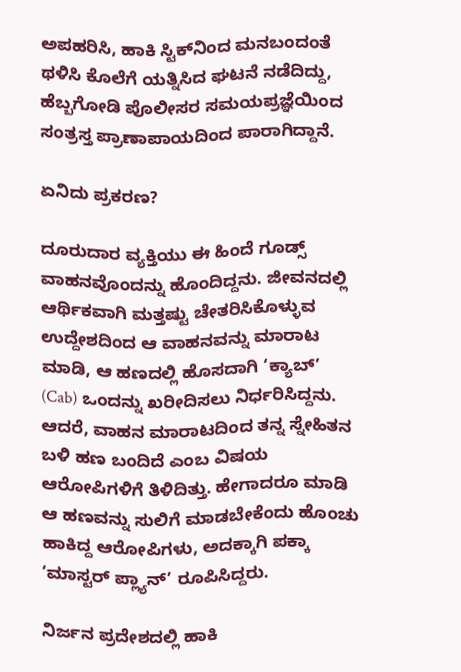ಅಪಹರಿಸಿ, ಹಾಕಿ ಸ್ಟಿಕ್‌ನಿಂದ ಮನಬಂದಂತೆ ಥಳಿಸಿ ಕೊಲೆಗೆ ಯತ್ನಿಸಿದ ಘಟನೆ ನಡೆದಿದ್ದು, ಹೆಬ್ಬಗೋಡಿ ಪೊಲೀಸರ ಸಮಯಪ್ರಜ್ಞೆಯಿಂದ ಸಂತ್ರಸ್ತ ಪ್ರಾಣಾಪಾಯದಿಂದ ಪಾರಾಗಿದ್ದಾನೆ.

ಏನಿದು ಪ್ರಕರಣ?

ದೂರುದಾರ ವ್ಯಕ್ತಿಯು ಈ ಹಿಂದೆ ಗೂಡ್ಸ್ ವಾಹನವೊಂದನ್ನು ಹೊಂದಿದ್ದನು. ಜೀವನದಲ್ಲಿ ಆರ್ಥಿಕವಾಗಿ ಮತ್ತಷ್ಟು ಚೇತರಿಸಿಕೊಳ್ಳುವ ಉದ್ದೇಶದಿಂದ ಆ ವಾಹನವನ್ನು ಮಾರಾಟ ಮಾಡಿ, ಆ ಹಣದಲ್ಲಿ ಹೊಸದಾಗಿ ‘ಕ್ಯಾಬ್’ (Cab) ಒಂದನ್ನು ಖರೀದಿಸಲು ನಿರ್ಧರಿಸಿದ್ದನು. ಆದರೆ, ವಾಹನ ಮಾರಾಟದಿಂದ ತನ್ನ ಸ್ನೇಹಿತನ ಬಳಿ ಹಣ ಬಂದಿದೆ ಎಂಬ ವಿಷಯ ಆರೋಪಿಗಳಿಗೆ ತಿಳಿದಿತ್ತು. ಹೇಗಾದರೂ ಮಾಡಿ ಆ ಹಣವನ್ನು ಸುಲಿಗೆ ಮಾಡಬೇಕೆಂದು ಹೊಂಚು ಹಾಕಿದ್ದ ಆರೋಪಿಗಳು, ಅದಕ್ಕಾಗಿ ಪಕ್ಕಾ ‘ಮಾಸ್ಟರ್ ಪ್ಲ್ಯಾನ್’ ರೂಪಿಸಿದ್ದರು.

ನಿರ್ಜನ ಪ್ರದೇಶದಲ್ಲಿ ಹಾಕಿ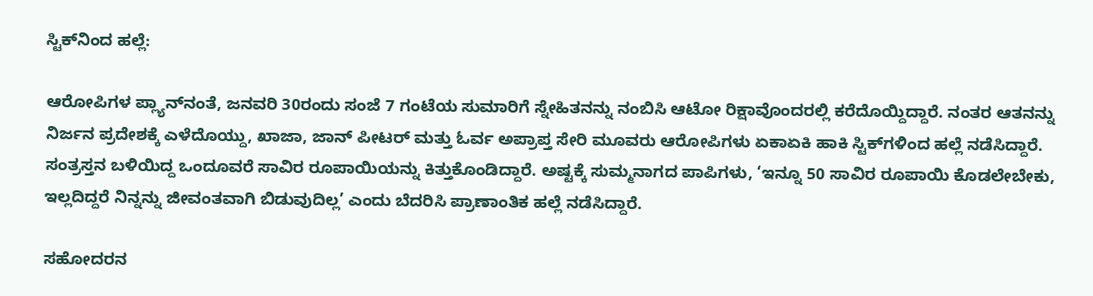ಸ್ಟಿಕ್‌ನಿಂದ ಹಲ್ಲೆ:

ಆರೋಪಿಗಳ ಪ್ಲ್ಯಾನ್‌ನಂತೆ, ಜನವರಿ 30ರಂದು ಸಂಜೆ 7 ಗಂಟೆಯ ಸುಮಾರಿಗೆ ಸ್ನೇಹಿತನನ್ನು ನಂಬಿಸಿ ಆಟೋ ರಿಕ್ಷಾವೊಂದರಲ್ಲಿ ಕರೆದೊಯ್ದಿದ್ದಾರೆ. ನಂತರ ಆತನನ್ನು ನಿರ್ಜನ ಪ್ರದೇಶಕ್ಕೆ ಎಳೆದೊಯ್ದು, ಖಾಜಾ, ಜಾನ್ ಪೀಟರ್ ಮತ್ತು ಓರ್ವ ಅಪ್ರಾಪ್ತ ಸೇರಿ ಮೂವರು ಆರೋಪಿಗಳು ಏಕಾಏಕಿ ಹಾಕಿ ಸ್ಟಿಕ್‌ಗಳಿಂದ ಹಲ್ಲೆ ನಡೆಸಿದ್ದಾರೆ. ಸಂತ್ರಸ್ತನ ಬಳಿಯಿದ್ದ ಒಂದೂವರೆ ಸಾವಿರ ರೂಪಾಯಿಯನ್ನು ಕಿತ್ತುಕೊಂಡಿದ್ದಾರೆ. ಅಷ್ಟಕ್ಕೆ ಸುಮ್ಮನಾಗದ ಪಾಪಿಗಳು, ‘ಇನ್ನೂ 50 ಸಾವಿರ ರೂಪಾಯಿ ಕೊಡಲೇಬೇಕು, ಇಲ್ಲದಿದ್ದರೆ ನಿನ್ನನ್ನು ಜೀವಂತವಾಗಿ ಬಿಡುವುದಿಲ್ಲ’ ಎಂದು ಬೆದರಿಸಿ ಪ್ರಾಣಾಂತಿಕ ಹಲ್ಲೆ ನಡೆಸಿದ್ದಾರೆ.

ಸಹೋದರನ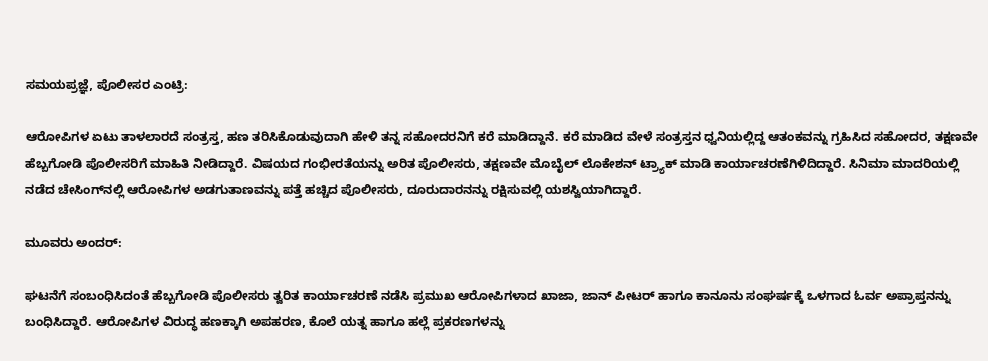ಸಮಯಪ್ರಜ್ಞೆ, ಪೊಲೀಸರ ಎಂಟ್ರಿ:

ಆರೋಪಿಗಳ ಏಟು ತಾಳಲಾರದೆ ಸಂತ್ರಸ್ತ, ಹಣ ತರಿಸಿಕೊಡುವುದಾಗಿ ಹೇಳಿ ತನ್ನ ಸಹೋದರನಿಗೆ ಕರೆ ಮಾಡಿದ್ದಾನೆ. ಕರೆ ಮಾಡಿದ ವೇಳೆ ಸಂತ್ರಸ್ತನ ಧ್ವನಿಯಲ್ಲಿದ್ದ ಆತಂಕವನ್ನು ಗ್ರಹಿಸಿದ ಸಹೋದರ, ತಕ್ಷಣವೇ ಹೆಬ್ಬಗೋಡಿ ಪೊಲೀಸರಿಗೆ ಮಾಹಿತಿ ನೀಡಿದ್ದಾರೆ. ವಿಷಯದ ಗಂಭೀರತೆಯನ್ನು ಅರಿತ ಪೊಲೀಸರು, ತಕ್ಷಣವೇ ಮೊಬೈಲ್ ಲೊಕೇಶನ್ ಟ್ರ್ಯಾಕ್ ಮಾಡಿ ಕಾರ್ಯಾಚರಣೆಗಿಳಿದಿದ್ದಾರೆ. ಸಿನಿಮಾ ಮಾದರಿಯಲ್ಲಿ ನಡೆದ ಚೇಸಿಂಗ್‌ನಲ್ಲಿ ಆರೋಪಿಗಳ ಅಡಗುತಾಣವನ್ನು ಪತ್ತೆ ಹಚ್ಚಿದ ಪೊಲೀಸರು, ದೂರುದಾರನನ್ನು ರಕ್ಷಿಸುವಲ್ಲಿ ಯಶಸ್ವಿಯಾಗಿದ್ದಾರೆ.

ಮೂವರು ಅಂದರ್:

ಘಟನೆಗೆ ಸಂಬಂಧಿಸಿದಂತೆ ಹೆಬ್ಬಗೋಡಿ ಪೊಲೀಸರು ತ್ವರಿತ ಕಾರ್ಯಾಚರಣೆ ನಡೆಸಿ ಪ್ರಮುಖ ಆರೋಪಿಗಳಾದ ಖಾಜಾ, ಜಾನ್ ಪೀಟರ್ ಹಾಗೂ ಕಾನೂನು ಸಂಘರ್ಷಕ್ಕೆ ಒಳಗಾದ ಓರ್ವ ಅಪ್ರಾಪ್ತನನ್ನು ಬಂಧಿಸಿದ್ದಾರೆ. ಆರೋಪಿಗಳ ವಿರುದ್ಧ ಹಣಕ್ಕಾಗಿ ಅಪಹರಣ, ಕೊಲೆ ಯತ್ನ ಹಾಗೂ ಹಲ್ಲೆ ಪ್ರಕರಣಗಳನ್ನು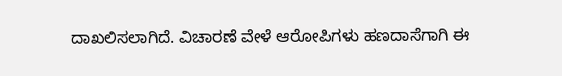ದಾಖಲಿಸಲಾಗಿದೆ. ವಿಚಾರಣೆ ವೇಳೆ ಆರೋಪಿಗಳು ಹಣದಾಸೆಗಾಗಿ ಈ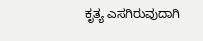ಕೃತ್ಯ ಎಸಗಿರುವುದಾಗಿ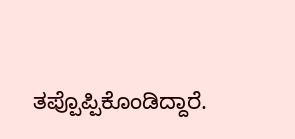ತಪ್ಪೊಪ್ಪಿಕೊಂಡಿದ್ದಾರೆ.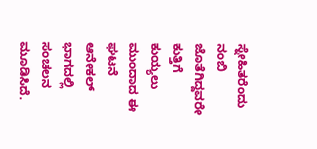ಸ್ನೇಹಿತರೆಂದು ನಂಬಿ ಜೊತೆಗಿದ್ದವರೇ ಕುತ್ತಿಗೆ ಕುಯ್ಯಲು ಮುಂದಾದ ಈ ಘಟನೆ ಆನೇಕಲ್ ಭಾಗದಲ್ಲಿ ಸಂಚಲನ ಮೂಡಿಸಿದೆ.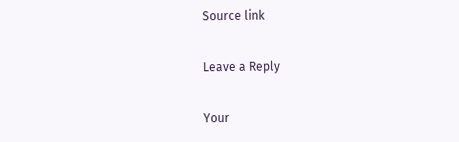Source link

Leave a Reply

Your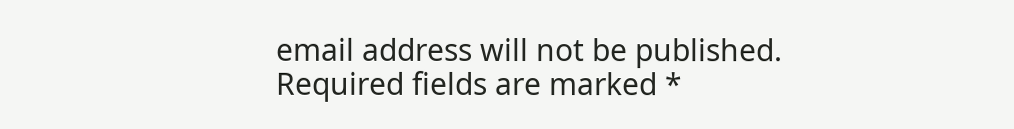email address will not be published. Required fields are marked *